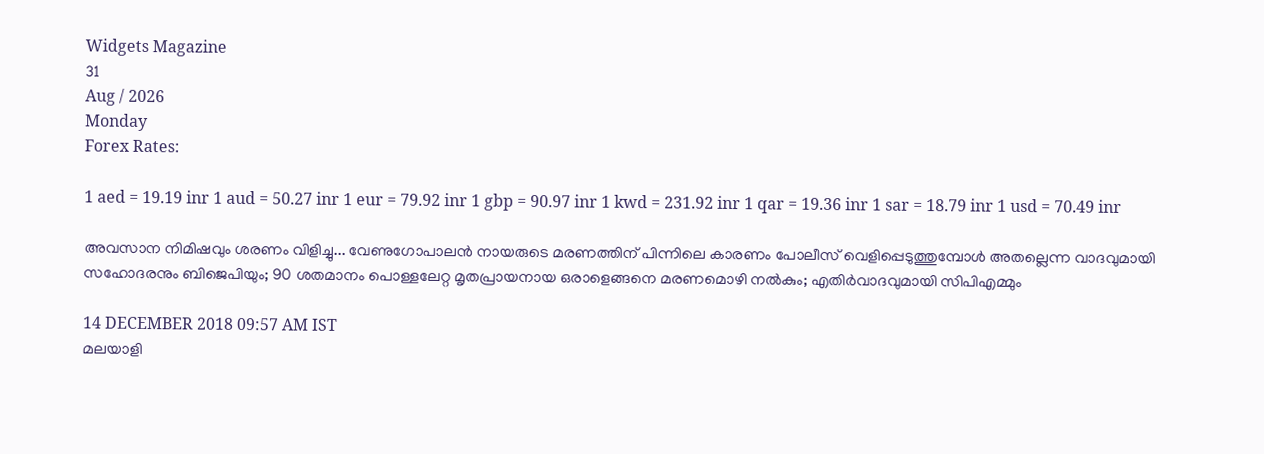Widgets Magazine
31
Aug / 2026
Monday
Forex Rates:

1 aed = 19.19 inr 1 aud = 50.27 inr 1 eur = 79.92 inr 1 gbp = 90.97 inr 1 kwd = 231.92 inr 1 qar = 19.36 inr 1 sar = 18.79 inr 1 usd = 70.49 inr

അവസാന നിമിഷവും ശരണം വിളിച്ചു... വേണുഗോപാലന്‍ നായരുടെ മരണത്തിന് പിന്നിലെ കാരണം പോലീസ് വെളിപ്പെടുത്തുമ്പോള്‍ അതല്ലെന്ന വാദവുമായി സഹോദരനും ബിജെപിയും; 90 ശതമാനം പൊള്ളലേറ്റ മൃതപ്രായനായ ഒരാളെങ്ങനെ മരണമൊഴി നല്‍കും; എതിര്‍വാദവുമായി സിപിഎമ്മും

14 DECEMBER 2018 09:57 AM IST
മലയാളി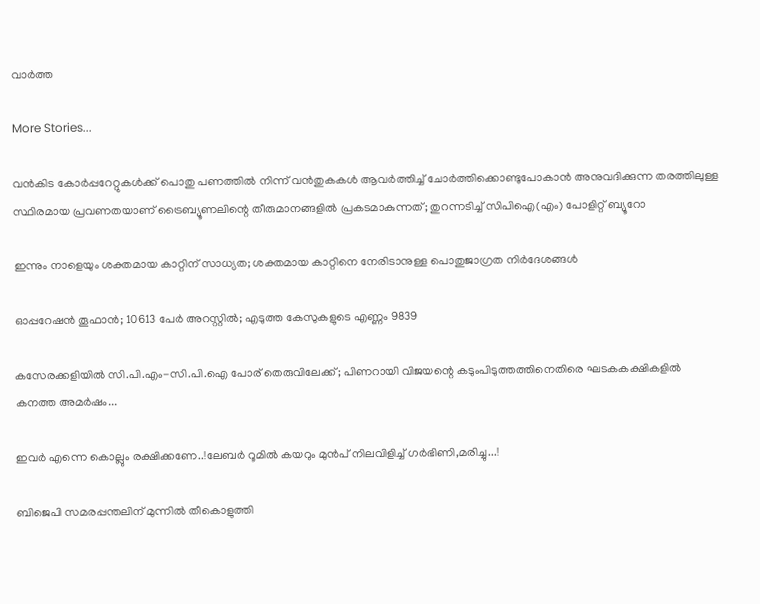വാര്‍ത്ത

More Stories...

വൻകിട കോർപ്പറേറ്റുകൾക്ക് പൊതു പണത്തിൽ നിന്ന് വൻതുകകൾ ആവർത്തിച്ച് ചോർത്തിക്കൊണ്ടുപോകാൻ അനുവദിക്കുന്ന തരത്തിലുള്ള സ്ഥിരമായ പ്രവണതയാണ് ട്രൈബ്യൂണലിന്റെ തീരുമാനങ്ങളിൽ പ്രകടമാകുന്നത്; തുറന്നടിച്ച് സിപിഐ(എം) പോളിറ്റ് ബ്യൂറോ

ഇന്നും നാളെയും ശക്തമായ കാറ്റിന് സാധ്യത; ശക്തമായ കാറ്റിനെ നേരിടാനുള്ള പൊതുജാഗ്രത നിർദേശങ്ങൾ

ഓപ്പറേഷന്‍ തൂഫാന്‍; 10613 പേർ അറസ്റ്റിൽ; എടുത്ത കേസുകളുടെ എണ്ണം 9839

കസേരക്കളിയിൽ സി.പി.എം-സി.പി.ഐ പോര് തെരുവിലേക്ക്; പിണറായി വിജയന്റെ കടുംപിടുത്തത്തിനെതിരെ ഘടകകക്ഷികളിൽ കനത്ത അമർഷം...

ഇവർ എന്നെ കൊല്ലും രക്ഷിക്കണേ..!ലേബർ റൂമിൽ കയറും മുൻപ് നിലവിളിച്ച് ഗർഭിണി,മരിച്ചു...!

ബിജെപി സമരപ്പന്തലിന് മുന്നില്‍ തീകൊളുത്തി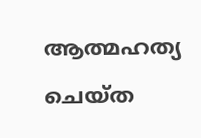ആത്മഹത്യ ചെയ്ത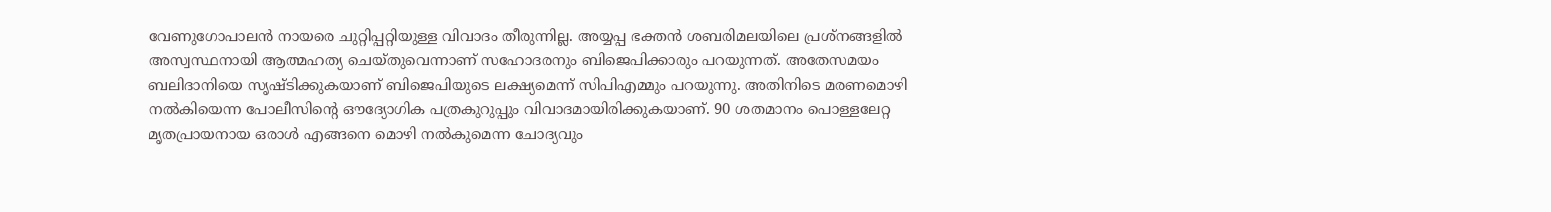വേണുഗോപാലന്‍ നായരെ ചുറ്റിപ്പറ്റിയുള്ള വിവാദം തീരുന്നില്ല. അയ്യപ്പ ഭക്തന്‍ ശബരിമലയിലെ പ്രശ്‌നങ്ങളില്‍ അസ്വസ്ഥനായി ആത്മഹത്യ ചെയ്തുവെന്നാണ് സഹോദരനും ബിജെപിക്കാരും പറയുന്നത്. അതേസമയം ബലിദാനിയെ സൃഷ്ടിക്കുകയാണ് ബിജെപിയുടെ ലക്ഷ്യമെന്ന് സിപിഎമ്മും പറയുന്നു. അതിനിടെ മരണമൊഴി നല്‍കിയെന്ന പോലീസിന്റെ ഔദ്യോഗിക പത്രകുറുപ്പും വിവാദമായിരിക്കുകയാണ്. 90 ശതമാനം പൊള്ളലേറ്റ മൃതപ്രായനായ ഒരാള്‍ എങ്ങനെ മൊഴി നല്‍കുമെന്ന ചോദ്യവും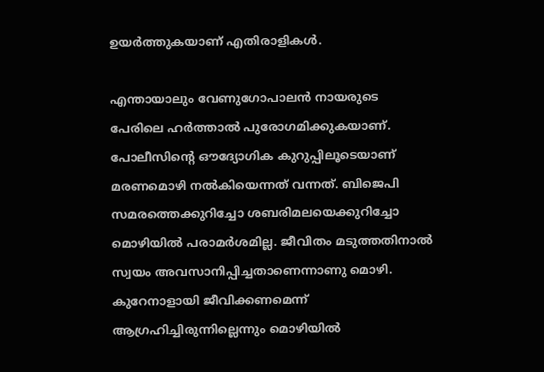ഉയര്‍ത്തുകയാണ് എതിരാളികള്‍.

എന്തായാലും വേണുഗോപാലന്‍ നായരുടെ പേരിലെ ഹര്‍ത്താല്‍ പുരോഗമിക്കുകയാണ്. പോലീസിന്റെ ഔദ്യോഗിക കുറുപ്പിലൂടെയാണ് മരണമൊഴി നല്‍കിയെന്നത് വന്നത്. ബിജെപി സമരത്തെക്കുറിച്ചോ ശബരിമലയെക്കുറിച്ചോ മൊഴിയില്‍ പരാമര്‍ശമില്ല. ജീവിതം മടുത്തതിനാല്‍ സ്വയം അവസാനിപ്പിച്ചതാണെന്നാണു മൊഴി. കുറേനാളായി ജീവിക്കണമെന്ന് ആഗ്രഹിച്ചിരുന്നില്ലെന്നും മൊഴിയില്‍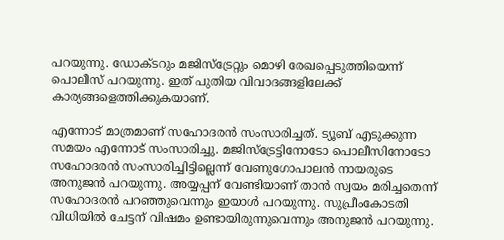പറയുന്നു. ഡോക്ടറും മജിസ്‌ട്രേറ്റും മൊഴി രേഖപ്പെടുത്തിയെന്ന് പൊലീസ് പറയുന്നു. ഇത് പുതിയ വിവാദങ്ങളിലേക്ക് കാര്യങ്ങളെത്തിക്കുകയാണ്.

എന്നോട് മാത്രമാണ് സഹോദരന്‍ സംസാരിച്ചത്. ട്യൂബ് എടുക്കുന്ന സമയം എന്നോട് സംസാരിച്ചു. മജിസ്‌ട്രേട്ടിനോടോ പൊലീസിനോടോ സഹോദരന്‍ സംസാരിച്ചിട്ടില്ലെന്ന് വേണുഗോപാലന്‍ നായരുടെ അനുജന്‍ പറയുന്നു. അയ്യപ്പന് വേണ്ടിയാണ് താന്‍ സ്വയം മരിച്ചതെന്ന് സഹോദരന്‍ പറഞ്ഞുവെന്നും ഇയാള്‍ പറയുന്നു. സുപ്രീംകോടതി വിധിയില്‍ ചേട്ടന് വിഷമം ഉണ്ടായിരുന്നുവെന്നും അനുജന്‍ പറയുന്നു.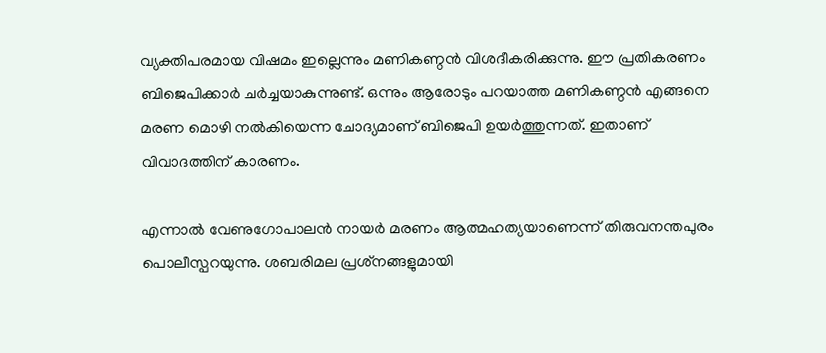വ്യക്തിപരമായ വിഷമം ഇല്ലെന്നും മണികണ്ഠന്‍ വിശദീകരിക്കുന്നു. ഈ പ്രതികരണം ബിജെപിക്കാര്‍ ചര്‍ച്ചയാകുന്നുണ്ട്. ഒന്നും ആരോടും പറയാത്ത മണികണ്ഠന്‍ എങ്ങനെ മരണ മൊഴി നല്‍കിയെന്ന ചോദ്യമാണ് ബിജെപി ഉയര്‍ത്തുന്നത്. ഇതാണ് വിവാദത്തിന് കാരണം.

എന്നാല്‍ വേണുഗോപാലന്‍ നായര്‍ മരണം ആത്മഹത്യയാണെന്ന് തിരുവനന്തപുരം പൊലീസ്പറയുന്നു. ശബരിമല പ്രശ്‌നങ്ങളുമായി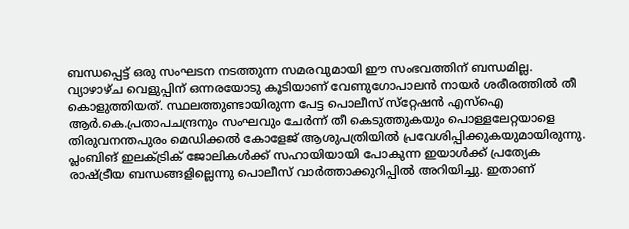ബന്ധപ്പെട്ട് ഒരു സംഘടന നടത്തുന്ന സമരവുമായി ഈ സംഭവത്തിന് ബന്ധമില്ല. വ്യാഴാഴ്ച വെളുപ്പിന് ഒന്നരയോടു കൂടിയാണ് വേണുഗോപാലന്‍ നായര്‍ ശരീരത്തില്‍ തീ കൊളുത്തിയത്. സ്ഥലത്തുണ്ടായിരുന്ന പേട്ട പൊലീസ് സ്‌റ്റേഷന്‍ എസ്‌ഐ ആര്‍.കെ.പ്രതാപചന്ദ്രനും സംഘവും ചേര്‍ന്ന് തീ കെടുത്തുകയും പൊള്ളലേറ്റയാളെ തിരുവനന്തപുരം മെഡിക്കല്‍ കോളേജ് ആശുപത്രിയില്‍ പ്രവേശിപ്പിക്കുകയുമായിരുന്നു. പ്ലംബിങ് ഇലക്ട്രിക് ജോലികള്‍ക്ക് സഹായിയായി പോകുന്ന ഇയാള്‍ക്ക് പ്രത്യേക രാഷ്ട്രീയ ബന്ധങ്ങളില്ലെന്നു പൊലീസ് വാര്‍ത്താക്കുറിപ്പില്‍ അറിയിച്ചു. ഇതാണ്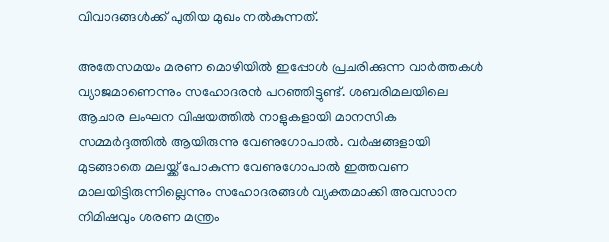വിവാദങ്ങള്‍ക്ക് പുതിയ മുഖം നല്‍കുന്നത്.

അതേസമയം മരണ മൊഴിയില്‍ ഇപ്പോള്‍ പ്രചരിക്കുന്ന വാര്‍ത്തകള്‍ വ്യാജമാണെന്നും സഹോദരന്‍ പറഞ്ഞിട്ടുണ്ട്. ശബരിമലയിലെ ആചാര ലംഘന വിഷയത്തില്‍ നാളുകളായി മാനസിക സമ്മര്‍ദ്ദത്തില്‍ ആയിരുന്നു വേണുഗോപാല്‍. വര്‍ഷങ്ങളായി മുടങ്ങാതെ മലയ്ക്ക് പോകുന്ന വേണുഗോപാല്‍ ഇത്തവണ മാലയിട്ടിരുന്നില്ലെന്നും സഹോദരങ്ങള്‍ വ്യക്തമാക്കി അവസാന നിമിഷവും ശരണ മന്ത്രം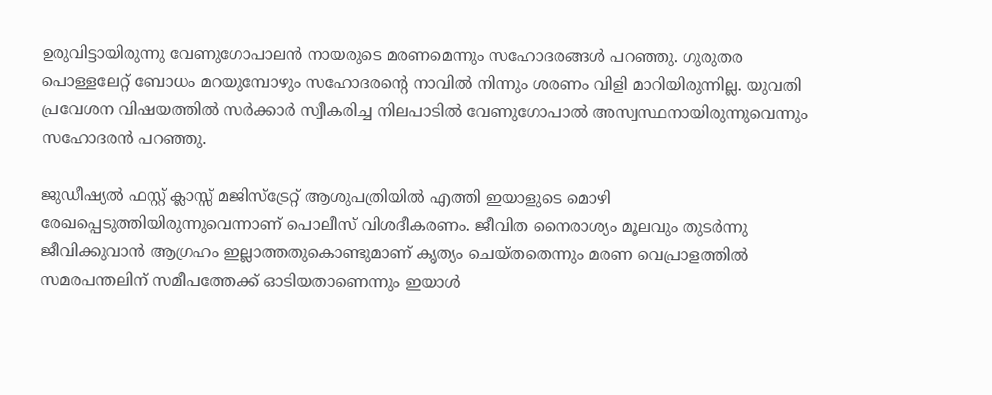ഉരുവിട്ടായിരുന്നു വേണുഗോപാലന്‍ നായരുടെ മരണമെന്നും സഹോദരങ്ങള്‍ പറഞ്ഞു. ഗുരുതര പൊള്ളലേറ്റ് ബോധം മറയുമ്പോഴും സഹോദരന്റെ നാവില്‍ നിന്നും ശരണം വിളി മാറിയിരുന്നില്ല. യുവതി പ്രവേശന വിഷയത്തില്‍ സര്‍ക്കാര്‍ സ്വീകരിച്ച നിലപാടില്‍ വേണുഗോപാല്‍ അസ്വസ്ഥനായിരുന്നുവെന്നും സഹോദരന്‍ പറഞ്ഞു.

ജുഡീഷ്യല്‍ ഫസ്റ്റ് ക്ലാസ്സ് മജിസ്‌ട്രേറ്റ് ആശുപത്രിയില്‍ എത്തി ഇയാളുടെ മൊഴി രേഖപ്പെടുത്തിയിരുന്നുവെന്നാണ് പൊലീസ് വിശദീകരണം. ജീവിത നൈരാശ്യം മൂലവും തുടര്‍ന്നു ജീവിക്കുവാന്‍ ആഗ്രഹം ഇല്ലാത്തതുകൊണ്ടുമാണ് കൃത്യം ചെയ്തതെന്നും മരണ വെപ്രാളത്തില്‍ സമരപന്തലിന് സമീപത്തേക്ക് ഓടിയതാണെന്നും ഇയാള്‍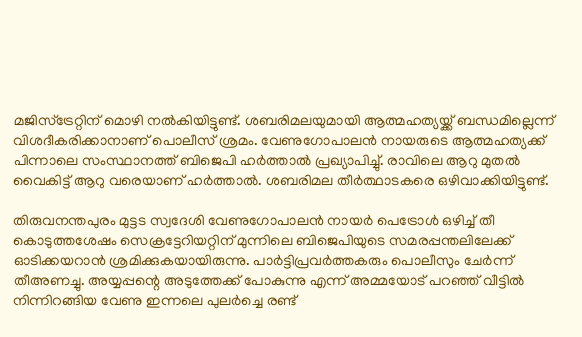മജിസ്‌ട്രേറ്റിന് മൊഴി നല്‍കിയിട്ടുണ്ട്. ശബരിമലയുമായി ആത്മഹത്യയ്ക്ക് ബന്ധമില്ലെന്ന് വിശദീകരിക്കാനാണ് പൊലീസ് ശ്രമം. വേണുഗോപാലന്‍ നായരുടെ ആത്മഹത്യക്ക് പിന്നാലെ സംസ്ഥാനത്ത് ബിജെപി ഹര്‍ത്താല്‍ പ്രഖ്യാപിച്ചു്. രാവിലെ ആറു മുതല്‍ വൈകിട്ട് ആറു വരെയാണ് ഹര്‍ത്താല്‍. ശബരിമല തീര്‍ത്ഥാടകരെ ഒഴിവാക്കിയിട്ടുണ്ട്.

തിരുവനന്തപുരം മുട്ടട സ്വദേശി വേണുഗോപാലന്‍ നായര്‍ പെട്രോള്‍ ഒഴിച്ച് തീ കൊടുത്തശേഷം സെക്രട്ടേറിയറ്റിന് മുന്നിലെ ബിജെപിയുടെ സമരപ്പന്തലിലേക്ക് ഓടിക്കയറാന്‍ ശ്രമിക്കുകയായിരുന്നു. പാര്‍ട്ടിപ്രവര്‍ത്തകരും പൊലീസും ചേര്‍ന്ന് തീഅണച്ചു. അയ്യപ്പന്റെ അടുത്തേക്ക് പോകുന്നു എന്ന് അമ്മയോട് പറഞ്ഞ് വീട്ടില്‍ നിന്നിറങ്ങിയ വേണു ഇന്നലെ പുലര്‍ച്ചെ രണ്ട്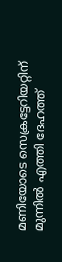മണിയോടെ സെക്രട്ടേറിയറ്റിന് മുന്നില്‍ എത്തി ദേഹത്ത്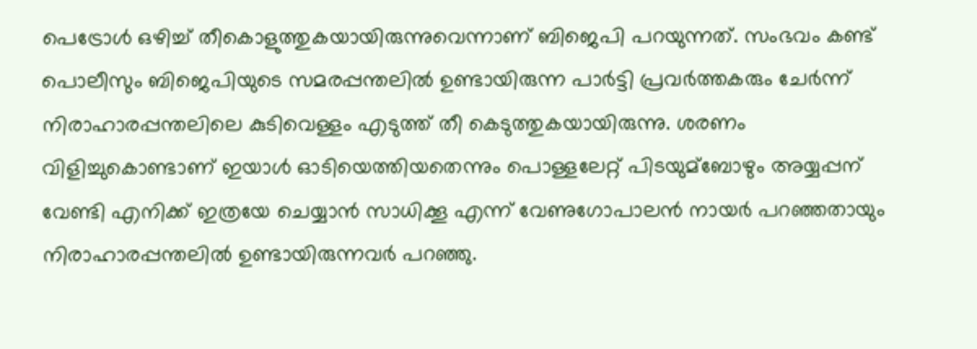പെട്രോള്‍ ഒഴിച്ച് തീകൊളുത്തുകയായിരുന്നുവെന്നാണ് ബിജെപി പറയുന്നത്. സംഭവം കണ്ട് പൊലീസും ബിജെപിയുടെ സമരപ്പന്തലില്‍ ഉണ്ടായിരുന്ന പാര്‍ട്ടി പ്രവര്‍ത്തകരും ചേര്‍ന്ന് നിരാഹാരപ്പന്തലിലെ കുടിവെള്ളം എടുത്ത് തീ കെടുത്തുകയായിരുന്നു. ശരണം വിളിച്ചുകൊണ്ടാണ് ഇയാള്‍ ഓടിയെത്തിയതെന്നും പൊള്ളലേറ്റ് പിടയുമ്‌ബോഴും അയ്യപ്പന് വേണ്ടി എനിക്ക് ഇത്രയേ ചെയ്യാന്‍ സാധിക്കൂ എന്ന് വേണുഗോപാലന്‍ നായര്‍ പറഞ്ഞതായും നിരാഹാരപ്പന്തലില്‍ ഉണ്ടായിരുന്നവര്‍ പറഞ്ഞു.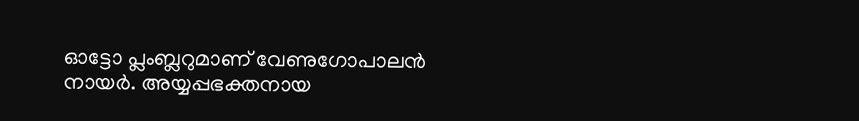ഓട്ടോ പ്ലംബ്ലറുമാണ് വേണുഗോപാലന്‍ നായര്‍. അയ്യപ്പഭക്തനായ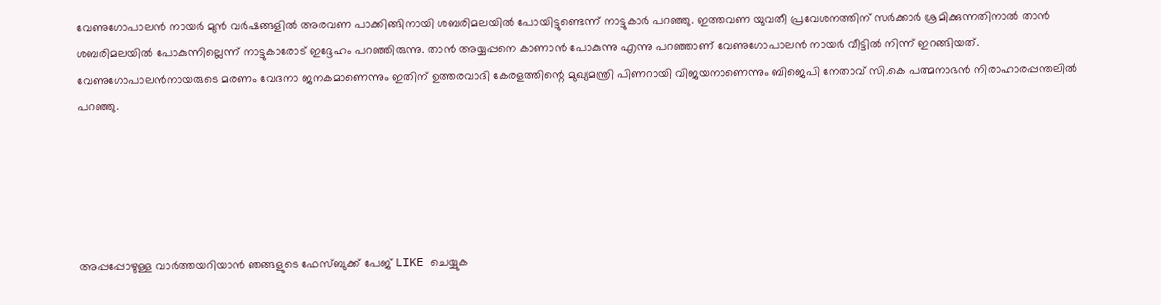വേണുഗോപാലന്‍ നായര്‍ മുന്‍ വര്‍ഷങ്ങളില്‍ അരവണ പാക്കിങ്ങിനായി ശബരിമലയില്‍ പോയിട്ടുണ്ടെന്ന് നാട്ടുകാര്‍ പറഞ്ഞു. ഇത്തവണ യുവതീ പ്രവേശനത്തിന് സര്‍ക്കാര്‍ ശ്രമിക്കുന്നതിനാല്‍ താന്‍ ശബരിമലയില്‍ പോകുന്നില്ലെന്ന് നാട്ടുകാരോട് ഇദ്ദേഹം പറഞ്ഞിരുന്നു. താന്‍ അയ്യപ്പനെ കാണാന്‍ പോകുന്നു എന്നു പറഞ്ഞാണ് വേണുഗോപാലന്‍ നായര്‍ വീട്ടില്‍ നിന്ന് ഇറങ്ങിയത്. വേണുഗോപാലന്‍നായരുടെ മരണം വേദനാ ജനകമാണെന്നും ഇതിന് ഉത്തരവാദി കേരളത്തിന്റെ മുഖ്യമന്ത്രി പിണറായി വിജയനാണെന്നും ബിജെപി നേതാവ് സി.കെ പത്മനാഭന്‍ നിരാഹാരപ്പന്തലില്‍ പറഞ്ഞു.





അപ്പപ്പോഴുള്ള വാര്‍ത്തയറിയാന്‍ ഞങ്ങളുടെ ഫേസ്‌ബുക്ക്‌ പേജ് LIKE ചെയ്യുക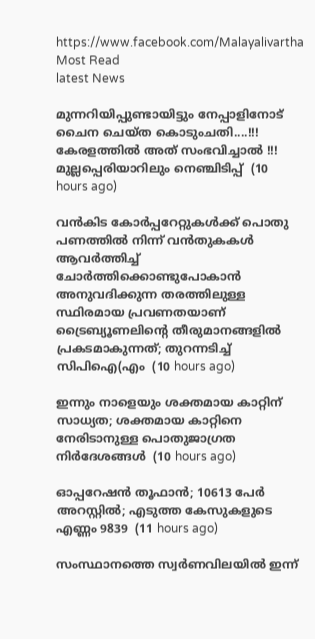https://www.facebook.com/Malayalivartha
Most Read
latest News

മുന്നറിയിപ്പുണ്ടായിട്ടും നേപ്പാളിനോട് ചൈന ചെയ്ത കൊടുംചതി....!!! കേരളത്തിൽ അത് സംഭവിച്ചാൽ !!! മുല്ലപ്പെരിയാറിലും നെഞ്ചിടിപ്പ്  (10 hours ago)

വൻകിട കോർപ്പറേറ്റുകൾക്ക് പൊതു പണത്തിൽ നിന്ന് വൻതുകകൾ ആവർത്തിച്ച് ചോർത്തിക്കൊണ്ടുപോകാൻ അനുവദിക്കുന്ന തരത്തിലുള്ള സ്ഥിരമായ പ്രവണതയാണ് ട്രൈബ്യൂണലിന്റെ തീരുമാനങ്ങളിൽ പ്രകടമാകുന്നത്; തുറന്നടിച്ച് സിപിഐ(എം  (10 hours ago)

ഇന്നും നാളെയും ശക്തമായ കാറ്റിന് സാധ്യത; ശക്തമായ കാറ്റിനെ നേരിടാനുള്ള പൊതുജാഗ്രത നിർദേശങ്ങൾ  (10 hours ago)

ഓപ്പറേഷന്‍ തൂഫാന്‍; 10613 പേർ അറസ്റ്റിൽ; എടുത്ത കേസുകളുടെ എണ്ണം 9839  (11 hours ago)

സംസ്ഥാനത്തെ സ്വർണവിലയിൽ ഇന്ന്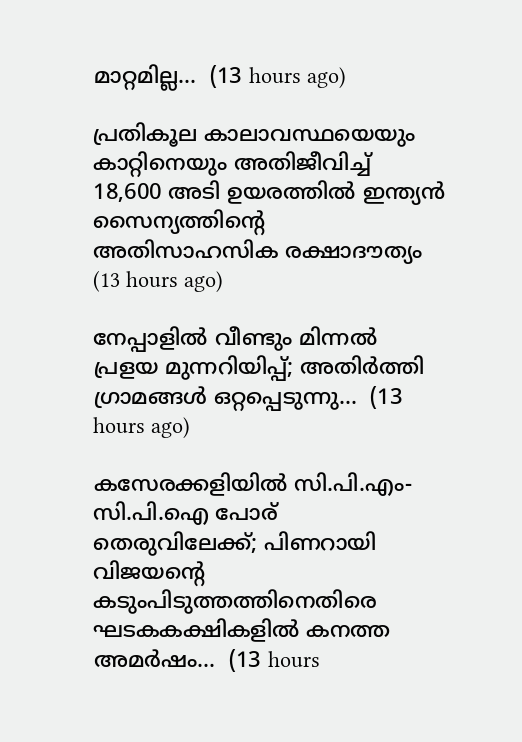മാറ്റമില്ല...  (13 hours ago)

പ്രതികൂല കാലാവസ്ഥയെയും കാറ്റിനെയും അതിജീവിച്ച് 18,600 അടി ഉയരത്തിൽ ഇന്ത്യൻ സൈന്യത്തിന്റെ അതിസാഹസിക രക്ഷാദൗത്യം  (13 hours ago)

നേപ്പാളിൽ വീണ്ടും മിന്നൽ പ്രളയ മുന്നറിയിപ്പ്; അതിർത്തി ഗ്രാമങ്ങൾ ഒറ്റപ്പെടുന്നു...  (13 hours ago)

കസേരക്കളിയിൽ സി.പി.എം-സി.പി.ഐ പോര് തെരുവിലേക്ക്; പിണറായി വിജയന്റെ കടുംപിടുത്തത്തിനെതിരെ ഘടകകക്ഷികളിൽ കനത്ത അമർഷം...  (13 hours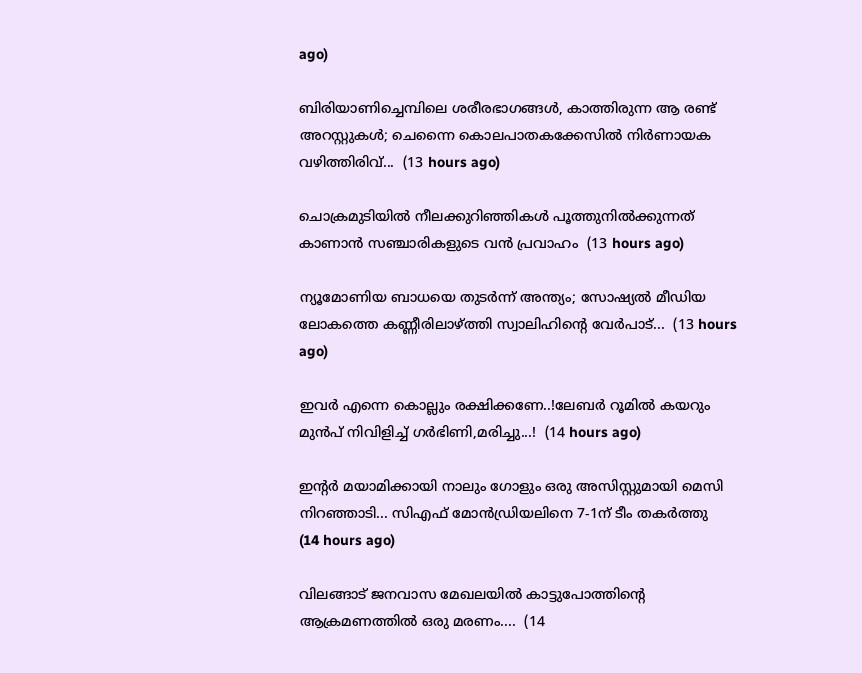ago)

ബിരിയാണിച്ചെമ്പിലെ ശരീരഭാഗങ്ങൾ, കാത്തിരുന്ന ആ രണ്ട് അറസ്റ്റുകൾ; ചെന്നൈ കൊലപാതകക്കേസിൽ നിർണായക വഴിത്തിരിവ്...  (13 hours ago)

ചൊക്രമുടിയിൽ നീലക്കുറിഞ്ഞികൾ പൂത്തുനിൽക്കുന്നത് കാണാൻ സഞ്ചാരികളുടെ വൻ പ്രവാഹം  (13 hours ago)

ന്യൂമോണിയ ബാധയെ തുടർന്ന് അന്ത്യം; സോഷ്യൽ മീഡിയ ലോകത്തെ കണ്ണീരിലാഴ്ത്തി സ്വാലിഹിന്റെ വേർപാട്...  (13 hours ago)

ഇവർ എന്നെ കൊല്ലും രക്ഷിക്കണേ..!ലേബർ റൂമിൽ കയറും മുൻപ് നിവിളിച്ച് ഗർഭിണി,മരിച്ചു...!  (14 hours ago)

ഇന്റർ മയാമിക്കായി നാലും ഗോളും ഒരു അസിസ്റ്റുമായി മെസി നിറഞ്ഞാടി... സിഎഫ് മോൻഡ്രിയലിനെ 7-1ന് ടീം തകർത്തു  (14 hours ago)

വിലങ്ങാട് ജനവാസ മേഖലയിൽ കാട്ടുപോത്തിന്റെ ആക്രമണത്തിൽ ഒരു മരണം....  (14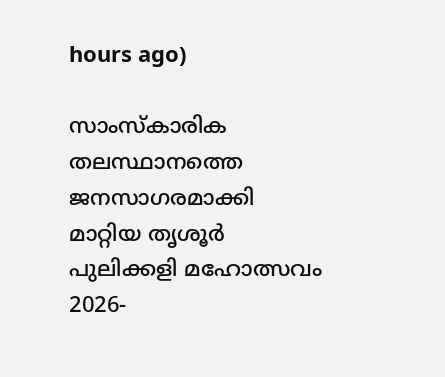hours ago)

സാംസ്കാരിക തലസ്ഥാനത്തെ ജനസാഗരമാക്കി മാറ്റിയ തൃശൂർ പുലിക്കളി മഹോത്സവം 2026-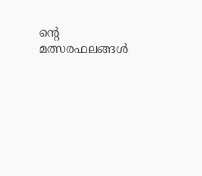ന്റെ മത്സരഫലങ്ങൾ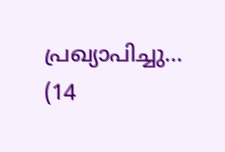പ്രഖ്യാപിച്ചു...  (14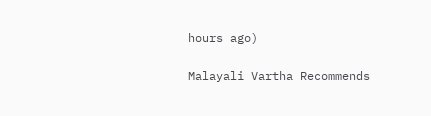hours ago)

Malayali Vartha Recommends